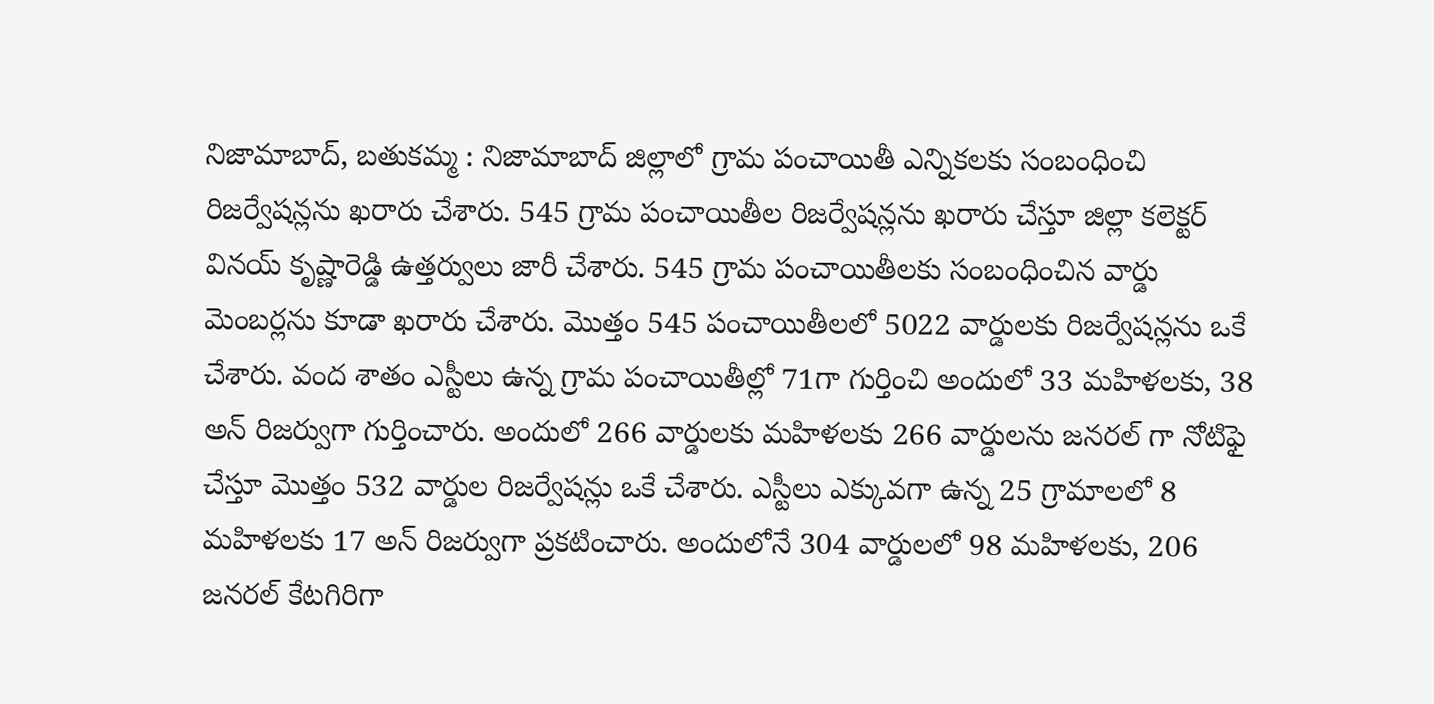నిజామాబాద్, బతుకమ్మ : నిజామాబాద్ జిల్లాలో గ్రామ పంచాయితీ ఎన్నికలకు సంబంధించి రిజర్వేషన్లను ఖరారు చేశారు. 545 గ్రామ పంచాయితీల రిజర్వేషన్లను ఖరారు చేస్తూ జిల్లా కలెక్టర్ వినయ్ కృష్ణారెడ్డి ఉత్తర్వులు జారీ చేశారు. 545 గ్రామ పంచాయితీలకు సంబంధించిన వార్డు మెంబర్లను కూడా ఖరారు చేశారు. మొత్తం 545 పంచాయితీలలో 5022 వార్డులకు రిజర్వేషన్లను ఒకే చేశారు. వంద శాతం ఎస్టీలు ఉన్న గ్రామ పంచాయితీల్లో 71గా గుర్తించి అందులో 33 మహిళలకు, 38 అన్ రిజర్వుగా గుర్తించారు. అందులో 266 వార్డులకు మహిళలకు 266 వార్డులను జనరల్ గా నోటిఫై చేస్తూ మొత్తం 532 వార్డుల రిజర్వేషన్లు ఒకే చేశారు. ఎస్టీలు ఎక్కువగా ఉన్న 25 గ్రామాలలో 8 మహిళలకు 17 అన్ రిజర్వుగా ప్రకటించారు. అందులోనే 304 వార్డులలో 98 మహిళలకు, 206 జనరల్ కేటగిరిగా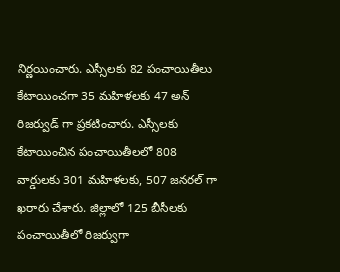నిర్ణయించారు. ఎస్సీలకు 82 పంచాయితీలు కేటాయించగా 35 మహిళలకు 47 అన్ రిజర్వుడ్ గా ప్రకటించారు. ఎస్సీలకు కేటాయించిన పంచాయితీలలో 808 వార్డులకు 301 మహిళలకు, 507 జనరల్ గా ఖరారు చేశారు. జిల్లాలో 125 బీసీలకు పంచాయితీలో రిజర్వుగా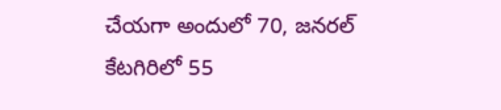చేయగా అందులో 70, జనరల్ కేటగిరిలో 55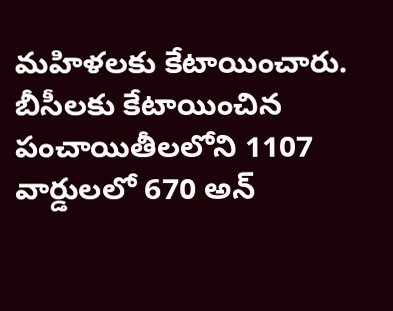మహిళలకు కేటాయించారు. బీసీలకు కేటాయించిన పంచాయితీలలోని 1107 వార్డులలో 670 అన్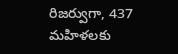రిజర్వుగా, 437 మహిళలకు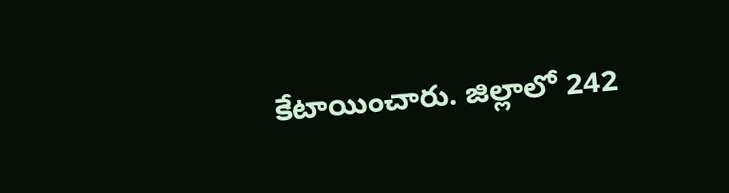కేటాయించారు. జిల్లాలో 242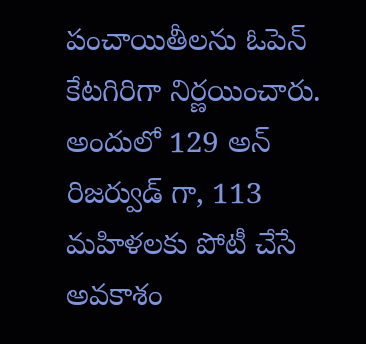పంచాయితీలను ఓపెన్ కేటగిరిగా నిర్ణయించారు. అందులో 129 అన్ రిజర్వుడ్ గా, 113 మహిళలకు పోటీ చేసే అవకాశం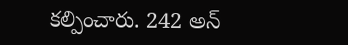కల్పించారు. 242 అన్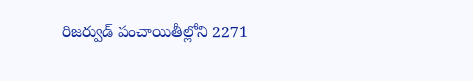రిజర్వుడ్ పంచాయితీల్లోని 2271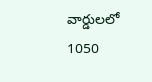వార్డులలో 1050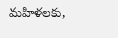మహిళలకు,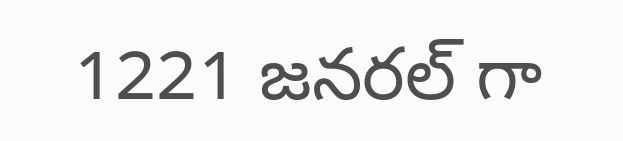1221 జనరల్ గా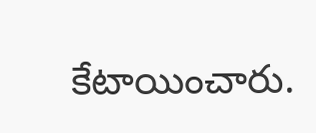కేటాయించారు.